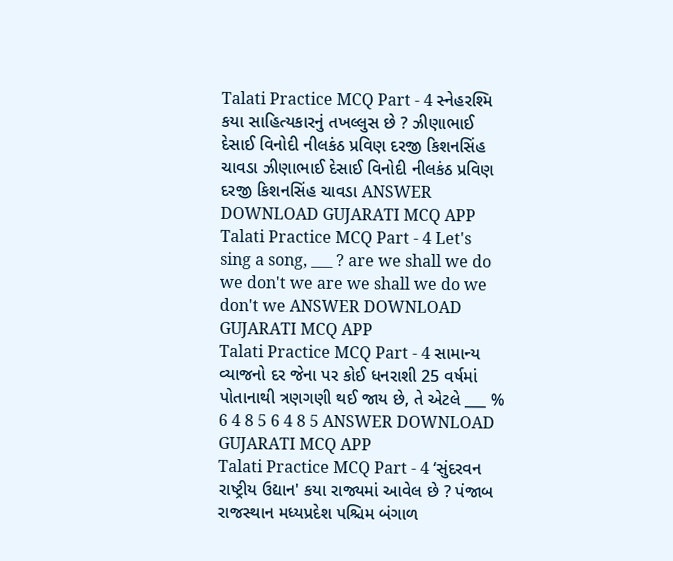Talati Practice MCQ Part - 4 સ્નેહરશ્મિ કયા સાહિત્યકારનું તખલ્લુસ છે ? ઝીણાભાઈ દેસાઈ વિનોદી નીલકંઠ પ્રવિણ દરજી કિશનસિંહ ચાવડા ઝીણાભાઈ દેસાઈ વિનોદી નીલકંઠ પ્રવિણ દરજી કિશનસિંહ ચાવડા ANSWER DOWNLOAD GUJARATI MCQ APP
Talati Practice MCQ Part - 4 Let's sing a song, ___ ? are we shall we do we don't we are we shall we do we don't we ANSWER DOWNLOAD GUJARATI MCQ APP
Talati Practice MCQ Part - 4 સામાન્ય વ્યાજનો દર જેના પર કોઈ ધનરાશી 25 વર્ષમાં પોતાનાથી ત્રણગણી થઈ જાય છે, તે એટલે ___ % 6 4 8 5 6 4 8 5 ANSWER DOWNLOAD GUJARATI MCQ APP
Talati Practice MCQ Part - 4 ‘સુંદરવન રાષ્ટ્રીય ઉદ્યાન' કયા રાજ્યમાં આવેલ છે ? પંજાબ રાજસ્થાન મધ્યપ્રદેશ પશ્ચિમ બંગાળ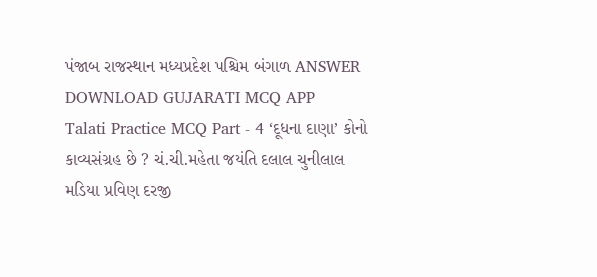પંજાબ રાજસ્થાન મધ્યપ્રદેશ પશ્ચિમ બંગાળ ANSWER DOWNLOAD GUJARATI MCQ APP
Talati Practice MCQ Part - 4 ‘દૂધના દાણા’ કોનો કાવ્યસંગ્રહ છે ? ચં.ચી.મહેતા જયંતિ દલાલ ચુનીલાલ મડિયા પ્રવિણ દરજી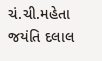ચં.ચી.મહેતા જયંતિ દલાલ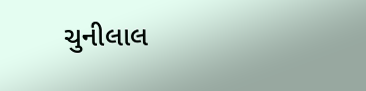ચુનીલાલ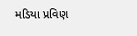મડિયા પ્રવિણ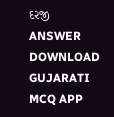દરજી ANSWER DOWNLOAD GUJARATI MCQ APP